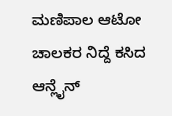ಮಣಿಪಾಲ ಆಟೋ ಚಾಲಕರ ನಿದ್ದೆ ಕಸಿದ ಆನ್ಲೈನ್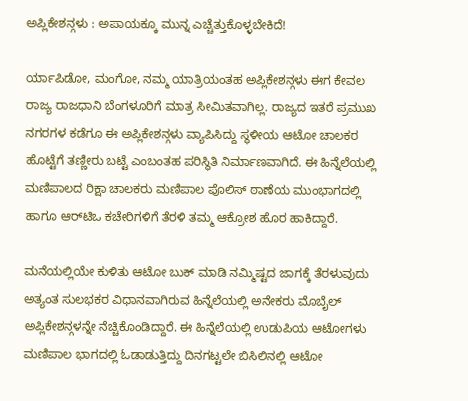ಅಪ್ಲಿಕೇಶನ್ಗಳು : ಅಪಾಯಕ್ಕೂ ಮುನ್ನ ಎಚ್ಚೆತ್ತುಕೊಳ್ಳಬೇಕಿದೆ!

ರ್ಯಾಪಿಡೋ, ಮಂಗೋ, ನಮ್ಮ ಯಾತ್ರಿಯಂತಹ ಅಪ್ಲಿಕೇಶನ್ಗಳು ಈಗ ಕೇವಲ ರಾಜ್ಯ ರಾಜಧಾನಿ ಬೆಂಗಳೂರಿಗೆ ಮಾತ್ರ ಸೀಮಿತವಾಗಿಲ್ಲ. ರಾಜ್ಯದ ಇತರೆ ಪ್ರಮುಖ ನಗರಗಳ ಕಡೆಗೂ ಈ ಅಪ್ಲಿಕೇಶನ್ಗಳು ವ್ಯಾಪಿಸಿದ್ದು ಸ್ಥಳೀಯ ಆಟೋ ಚಾಲಕರ ಹೊಟ್ಟೆಗೆ ತಣ್ಣೀರು ಬಟ್ಟೆ ಎಂಬಂತಹ ಪರಿಸ್ಥಿತಿ ನಿರ್ಮಾಣವಾಗಿದೆ. ಈ ಹಿನ್ನೆಲೆಯಲ್ಲಿ ಮಣಿಪಾಲದ ರಿಕ್ಷಾ ಚಾಲಕರು ಮಣಿಪಾಲ ಪೊಲಿಸ್ ಠಾಣೆಯ ಮುಂಭಾಗದಲ್ಲಿ ಹಾಗೂ ಆರ್‌ಟಿಒ ಕಚೇರಿಗಳಿಗೆ ತೆರಳಿ ತಮ್ಮ ಆಕ್ರೋಶ ಹೊರ ಹಾಕಿದ್ದಾರೆ.

ಮನೆಯಲ್ಲಿಯೇ ಕುಳಿತು ಆಟೋ ಬುಕ್ ಮಾಡಿ ನಮ್ಮಿಷ್ಟದ ಜಾಗಕ್ಕೆ ತೆರಳುವುದು ಅತ್ಯಂತ ಸುಲಭಕರ ವಿಧಾನವಾಗಿರುವ ಹಿನ್ನೆಲೆಯಲ್ಲಿ ಅನೇಕರು ಮೊಬೈಲ್ ಅಪ್ಲಿಕೇಶನ್ಗಳನ್ನೇ ನೆಚ್ಚಿಕೊಂಡಿದ್ದಾರೆ. ಈ ಹಿನ್ನೆಲೆಯಲ್ಲಿ ಉಡುಪಿಯ ಆಟೋಗಳು ಮಣಿಪಾಲ ಭಾಗದಲ್ಲಿ ಓಡಾಡುತ್ತಿದ್ದು ದಿನಗಟ್ಟಲೇ ಬಿಸಿಲಿನಲ್ಲಿ ಆಟೋ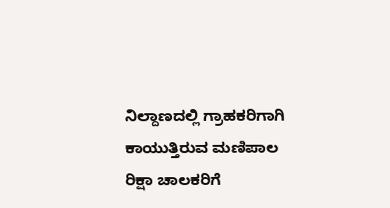ನಿಲ್ದಾಣದಲ್ಲಿ ಗ್ರಾಹಕರಿಗಾಗಿ ಕಾಯುತ್ತಿರುವ ಮಣಿಪಾಲ ರಿಕ್ಷಾ ಚಾಲಕರಿಗೆ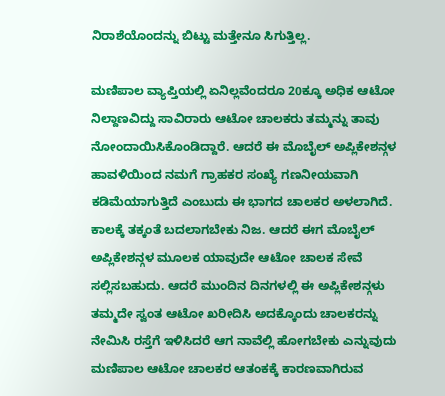ನಿರಾಶೆಯೊಂದನ್ನು ಬಿಟ್ಟು ಮತ್ತೇನೂ ಸಿಗುತ್ತಿಲ್ಲ.

ಮಣಿಪಾಲ ವ್ಯಾಪ್ತಿಯಲ್ಲಿ ಏನಿಲ್ಲವೆಂದರೂ 20ಕ್ಕೂ ಅಧಿಕ ಆಟೋ ನಿಲ್ದಾಣವಿದ್ದು ಸಾವಿರಾರು ಆಟೋ ಚಾಲಕರು ತಮ್ಮನ್ನು ತಾವು ನೋಂದಾಯಿಸಿಕೊಂಡಿದ್ದಾರೆ. ಆದರೆ ಈ ಮೊಬೈಲ್ ಅಪ್ಲಿಕೇಶನ್ಗಳ ಹಾವಳಿಯಿಂದ ನಮಗೆ ಗ್ರಾಹಕರ ಸಂಖ್ಯೆ ಗಣನೀಯವಾಗಿ ಕಡಿಮೆಯಾಗುತ್ತಿದೆ ಎಂಬುದು ಈ ಭಾಗದ ಚಾಲಕರ ಅಳಲಾಗಿದೆ.
ಕಾಲಕ್ಕೆ ತಕ್ಕಂತೆ ಬದಲಾಗಬೇಕು ನಿಜ. ಆದರೆ ಈಗ ಮೊಬೈಲ್ ಅಪ್ಲಿಕೇಶನ್ಗಳ ಮೂಲಕ ಯಾವುದೇ ಆಟೋ ಚಾಲಕ ಸೇವೆ ಸಲ್ಲಿಸಬಹುದು. ಆದರೆ ಮುಂದಿನ ದಿನಗಳಲ್ಲಿ ಈ ಅಪ್ಲಿಕೇಶನ್ಗಳು ತಮ್ಮದೇ ಸ್ವಂತ ಆಟೋ ಖರೀದಿಸಿ ಅದಕ್ಕೊಂದು ಚಾಲಕರನ್ನು ನೇಮಿಸಿ ರಸ್ತೆಗೆ ಇಳಿಸಿದರೆ ಆಗ ನಾವೆಲ್ಲಿ ಹೋಗಬೇಕು ಎನ್ನುವುದು ಮಣಿಪಾಲ ಆಟೋ ಚಾಲಕರ ಆತಂಕಕ್ಕೆ ಕಾರಣವಾಗಿರುವ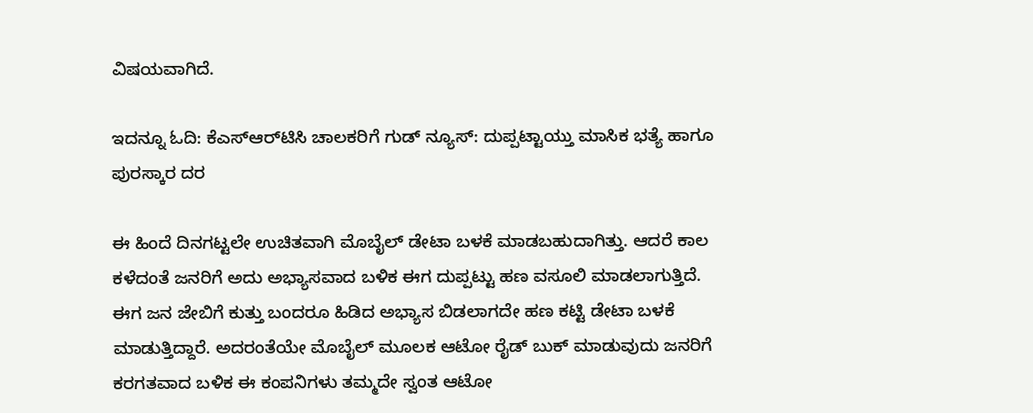ವಿಷಯವಾಗಿದೆ.

ಇದನ್ನೂ ಓದಿ: ಕೆಎಸ್‌ಆರ್‌ಟಿಸಿ ಚಾಲಕರಿಗೆ ಗುಡ್ ನ್ಯೂಸ್: ದುಪ್ಪಟ್ಟಾಯ್ತು ಮಾಸಿಕ ಭತ್ಯೆ ಹಾಗೂ ಪುರಸ್ಕಾರ ದರ

ಈ ಹಿಂದೆ ದಿನಗಟ್ಟಲೇ ಉಚಿತವಾಗಿ ಮೊಬೈಲ್ ಡೇಟಾ ಬಳಕೆ ಮಾಡಬಹುದಾಗಿತ್ತು. ಆದರೆ ಕಾಲ ಕಳೆದಂತೆ ಜನರಿಗೆ ಅದು ಅಭ್ಯಾಸವಾದ ಬಳಿಕ ಈಗ ದುಪ್ಪಟ್ಟು ಹಣ ವಸೂಲಿ ಮಾಡಲಾಗುತ್ತಿದೆ. ಈಗ ಜನ ಜೇಬಿಗೆ ಕುತ್ತು ಬಂದರೂ ಹಿಡಿದ ಅಭ್ಯಾಸ ಬಿಡಲಾಗದೇ ಹಣ ಕಟ್ಟಿ ಡೇಟಾ ಬಳಕೆ ಮಾಡುತ್ತಿದ್ದಾರೆ. ಅದರಂತೆಯೇ ಮೊಬೈಲ್ ಮೂಲಕ ಆಟೋ ರೈಡ್ ಬುಕ್ ಮಾಡುವುದು ಜನರಿಗೆ ಕರಗತವಾದ ಬಳಿಕ ಈ ಕಂಪನಿಗಳು ತಮ್ಮದೇ ಸ್ವಂತ ಆಟೋ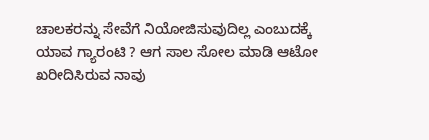ಚಾಲಕರನ್ನು ಸೇವೆಗೆ ನಿಯೋಜಿಸುವುದಿಲ್ಲ ಎಂಬುದಕ್ಕೆ ಯಾವ ಗ್ಯಾರಂಟಿ ? ಆಗ ಸಾಲ ಸೋಲ ಮಾಡಿ ಆಟೋ ಖರೀದಿಸಿರುವ ನಾವು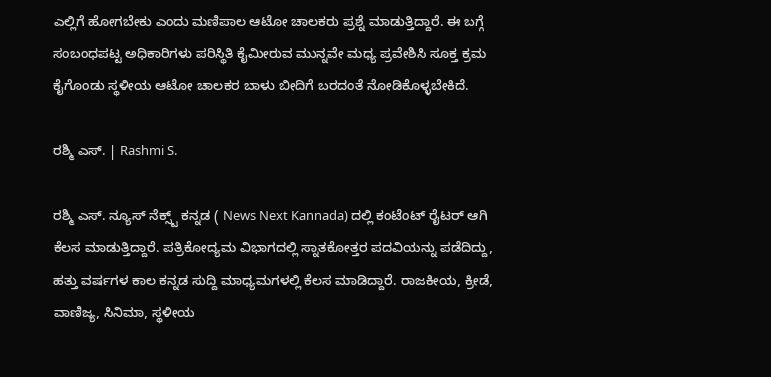ಎಲ್ಲಿಗೆ ಹೋಗಬೇಕು ಎಂದು ಮಣಿಪಾಲ ಆಟೋ ಚಾಲಕರು ಪ್ರಶ್ನೆ ಮಾಡುತ್ತಿದ್ದಾರೆ. ಈ ಬಗ್ಗೆ ಸಂಬಂಧಪಟ್ಟ ಅಧಿಕಾರಿಗಳು ಪರಿಸ್ಥಿತಿ ಕೈಮೀರುವ ಮುನ್ನವೇ ಮಧ್ಯ ಪ್ರವೇಶಿಸಿ ಸೂಕ್ತ ಕ್ರಮ ಕೈಗೊಂಡು ಸ್ಥಳೀಯ ಆಟೋ ಚಾಲಕರ ಬಾಳು ಬೀದಿಗೆ ಬರದಂತೆ ನೋಡಿಕೊಳ್ಳಬೇಕಿದೆ.

ರಶ್ಮಿ ಎಸ್. | Rashmi S.

ರಶ್ಮಿ ಎಸ್. ನ್ಯೂಸ್‌ ನೆಕ್ಸ್ಟ್‌ ಕನ್ನಡ ( News Next Kannada) ದಲ್ಲಿ ಕಂಟೆಂಟ್‌ ರೈಟರ್‌ ಆಗಿ ಕೆಲಸ ಮಾಡುತ್ತಿದ್ದಾರೆ. ಪತ್ರಿಕೋದ್ಯಮ ವಿಭಾಗದಲ್ಲಿ ಸ್ನಾತಕೋತ್ತರ ಪದವಿಯನ್ನು ಪಡೆದಿದ್ದು, ಹತ್ತು ವರ್ಷಗಳ ಕಾಲ ಕನ್ನಡ ಸುದ್ದಿ ಮಾಧ್ಯಮಗಳಲ್ಲಿ ಕೆಲಸ ಮಾಡಿದ್ದಾರೆ. ರಾಜಕೀಯ, ಕ್ರೀಡೆ, ವಾಣಿಜ್ಯ, ಸಿನಿಮಾ, ಸ್ಥಳೀಯ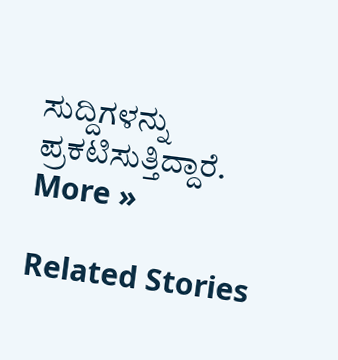ಸುದ್ದಿಗಳನ್ನು ಪ್ರಕಟಿಸುತ್ತಿದ್ದಾರೆ. More »

Related Stories